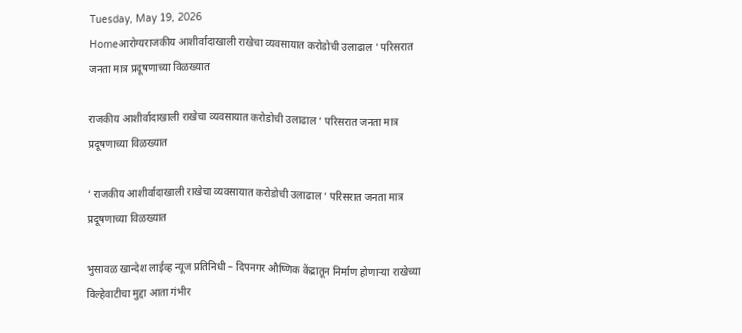Tuesday, May 19, 2026
Homeआरोग्यराजकीय आशीर्वादाखाली राखेचा व्यवसायात करोडोची उलाढाल ' परिसरात जनता मात्र प्रदूषणाच्या विळख्यात

राजकीय आशीर्वादाखाली राखेचा व्यवसायात करोडोची उलाढाल ‘ परिसरात जनता मात्र प्रदूषणाच्या विळख्यात

‘ राजकीय आशीर्वादाखाली राखेचा व्यवसायात करोडोची उलाढाल ‘ परिसरात जनता मात्र प्रदूषणाच्या विळख्यात

भुसावळ खान्देश लाईव्ह न्यूज प्रतिनिधी – दिपनगर औष्णिक केंद्रातून निर्माण होणाऱ्या राखेच्या विल्हेवाटीचा मुद्दा आता गंभीर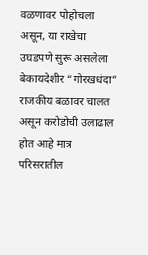वळणावर पोहोचला असून, या राखेचा उघडपणे सुरू असलेला बेकायदेशीर “गोरखधंदा” राजकीय बळावर चालत असून करोडोची उलाढाल होत आहे मात्र परिसरातील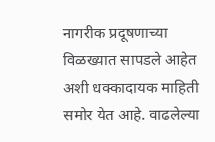नागरीक प्रदूषणाच्या विळख्यात सापडले आहेत अशी धक्कादायक माहिती समोर येत आहे. वाढलेल्या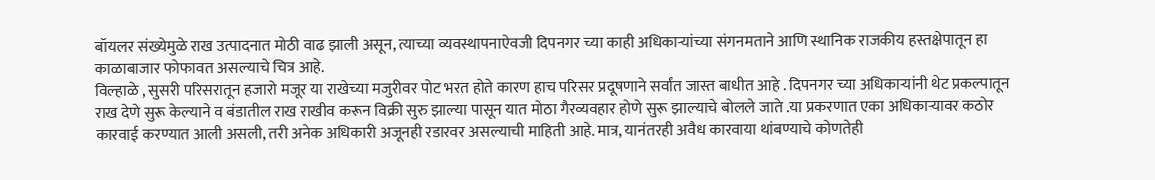बॉयलर संख्येमुळे राख उत्पादनात मोठी वाढ झाली असून, त्याच्या व्यवस्थापनाऐवजी दिपनगर च्या काही अधिकाऱ्यांच्या संगनमताने आणि स्थानिक राजकीय हस्तक्षेपातून हा काळाबाजार फोफावत असल्याचे चित्र आहे.
विल्हाळे , सुसरी परिसरातून हजारो मजूर या राखेच्या मजुरीवर पोट भरत होते कारण हाच परिसर प्रदूषणाने सर्वांत जास्त बाधीत आहे . दिपनगर च्या अधिकाऱ्यांनी थेट प्रकल्पातून राख देणे सुरू केल्याने व बंडातील राख राखीव करून विक्री सुरु झाल्या पासून यात मोठा गैरव्यवहार होणे सुरू झाल्याचे बोलले जाते .या प्रकरणात एका अधिकाऱ्यावर कठोर कारवाई करण्यात आली असली, तरी अनेक अधिकारी अजूनही रडारवर असल्याची माहिती आहे. मात्र, यानंतरही अवैध कारवाया थांबण्याचे कोणतेही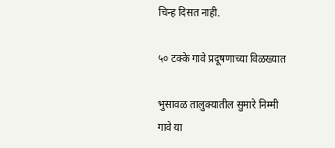चिन्ह दिसत नाही.

५० टक्के गावे प्रदूषणाच्या विळख्यात

भुसावळ तालुक्यातील सुमारे निम्मी गावे या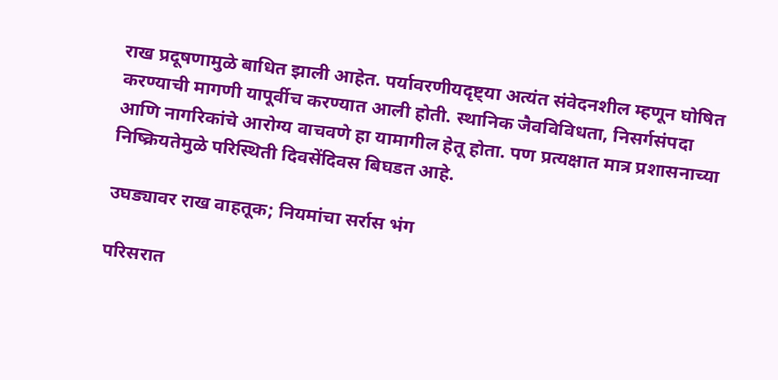राख प्रदूषणामुळे बाधित झाली आहेत. पर्यावरणीयदृष्ट्या अत्यंत संवेदनशील म्हणून घोषित करण्याची मागणी यापूर्वीच करण्यात आली होती. स्थानिक जैवविविधता, निसर्गसंपदा आणि नागरिकांचे आरोग्य वाचवणे हा यामागील हेतू होता. पण प्रत्यक्षात मात्र प्रशासनाच्या निष्क्रियतेमुळे परिस्थिती दिवसेंदिवस बिघडत आहे.

उघड्यावर राख वाहतूक; नियमांचा सर्रास भंग

परिसरात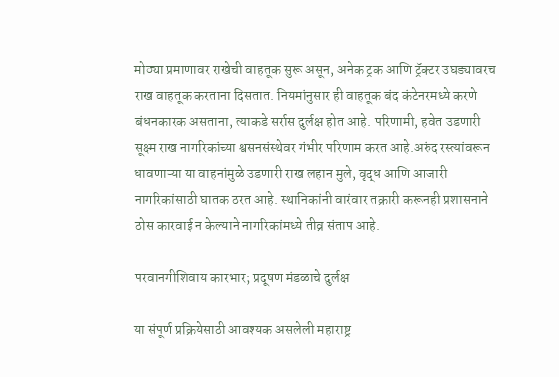मोठ्या प्रमाणावर राखेची वाहतूक सुरू असून, अनेक ट्रक आणि ट्रॅक्टर उघड्यावरच राख वाहतूक करताना दिसतात. नियमांनुसार ही वाहतूक बंद कंटेनरमध्ये करणे बंधनकारक असताना, त्याकडे सर्रास दुर्लक्ष होत आहे. परिणामी, हवेत उडणारी सूक्ष्म राख नागरिकांच्या श्वसनसंस्थेवर गंभीर परिणाम करत आहे.अरुंद रस्त्यांवरून धावणाऱ्या या वाहनांमुळे उडणारी राख लहान मुले, वृद्ध आणि आजारी नागरिकांसाठी घातक ठरत आहे. स्थानिकांनी वारंवार तक्रारी करूनही प्रशासनाने ठोस कारवाई न केल्याने नागरिकांमध्ये तीव्र संताप आहे.

परवानगीशिवाय कारभार; प्रदूषण मंडळाचे दुर्लक्ष

या संपूर्ण प्रक्रियेसाठी आवश्यक असलेली महाराष्ट्र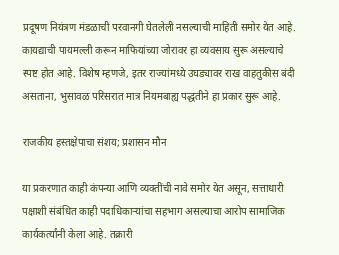प्रदूषण नियंत्रण मंडळाची परवानगी घेतलेली नसल्याची माहिती समोर येत आहे. कायद्याची पायमल्ली करून माफियांच्या जोरावर हा व्यवसाय सुरू असल्याचे स्पष्ट होत आहे. विशेष म्हणजे, इतर राज्यांमध्ये उघड्यावर राख वाहतुकीस बंदी असताना, भुसावळ परिसरात मात्र नियमबाह्य पद्धतीने हा प्रकार सुरू आहे.

राजकीय हस्तक्षेपाचा संशय; प्रशासन मौन

या प्रकरणात काही कंपन्या आणि व्यक्तींची नावे समोर येत असून, सत्ताधारी पक्षाशी संबंधित काही पदाधिकाऱ्यांचा सहभाग असल्याचा आरोप सामाजिक कार्यकर्त्यांनी केला आहे. तक्रारी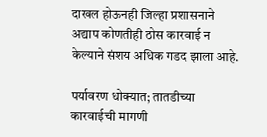दाखल होऊनही जिल्हा प्रशासनाने अद्याप कोणतीही ठोस कारवाई न केल्याने संशय अधिक गडद झाला आहे.

पर्यावरण धोक्यात; तातडीच्या कारवाईची मागणी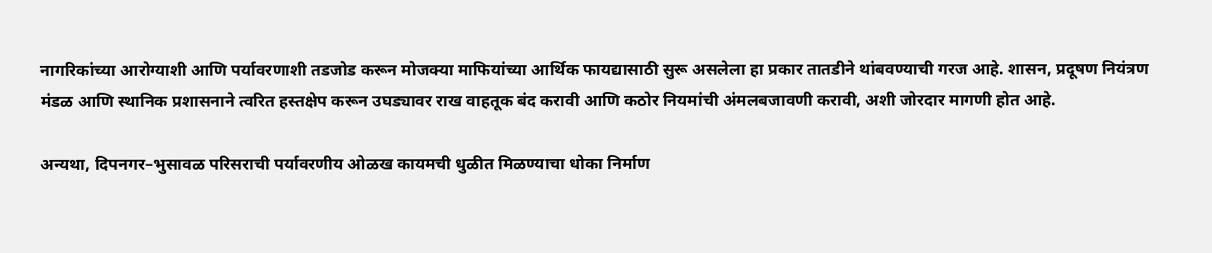नागरिकांच्या आरोग्याशी आणि पर्यावरणाशी तडजोड करून मोजक्या माफियांच्या आर्थिक फायद्यासाठी सुरू असलेला हा प्रकार तातडीने थांबवण्याची गरज आहे. शासन, प्रदूषण नियंत्रण मंडळ आणि स्थानिक प्रशासनाने त्वरित हस्तक्षेप करून उघड्यावर राख वाहतूक बंद करावी आणि कठोर नियमांची अंमलबजावणी करावी, अशी जोरदार मागणी होत आहे.

अन्यथा, दिपनगर–भुसावळ परिसराची पर्यावरणीय ओळख कायमची धुळीत मिळण्याचा धोका निर्माण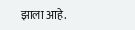झाला आहे.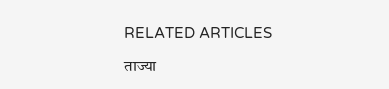RELATED ARTICLES

ताज्या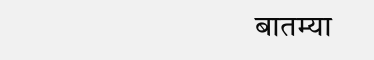बातम्या